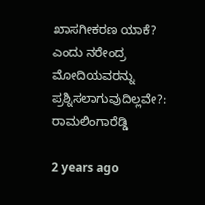ಖಾಸಗೀಕರಣ ಯಾಕೆ? ಎಂದು ನರೇಂದ್ರ ಮೋದಿಯವರನ್ನು ಪ್ರಶ್ನಿಸಲಾಗುವುದಿಲ್ಲವೇ?: ರಾಮಲಿಂಗಾರೆಡ್ಡಿ

2 years ago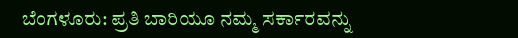ಬೆಂಗಳೂರು: ಪ್ರತಿ ಬಾರಿಯೂ ನಮ್ಮ ಸರ್ಕಾರವನ್ನು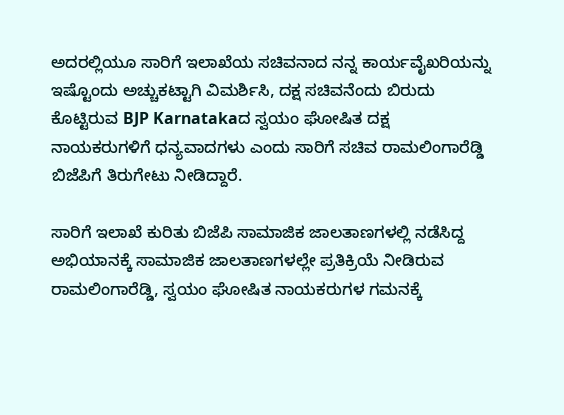ಅದರಲ್ಲಿಯೂ ಸಾರಿಗೆ ಇಲಾಖೆಯ ಸಚಿವನಾದ ನನ್ನ ಕಾರ್ಯವೈಖರಿಯನ್ನು ಇಷ್ಟೊಂದು ಅಚ್ಚುಕಟ್ಟಾಗಿ ವಿಮರ್ಶಿಸಿ, ದಕ್ಷ ಸಚಿವನೆಂದು ಬಿರುದು ಕೊಟ್ಟಿರುವ BJP Karnatakaದ ಸ್ವಯಂ ಘೋಷಿತ ದಕ್ಷ ನಾಯಕರುಗಳಿಗೆ ಧನ್ಯವಾದಗಳು ಎಂದು ಸಾರಿಗೆ ಸಚಿವ ರಾಮಲಿಂಗಾರೆಡ್ಡಿ ಬಿಜೆಪಿಗೆ ತಿರುಗೇಟು ನೀಡಿದ್ದಾರೆ.

ಸಾರಿಗೆ ಇಲಾಖೆ ಕುರಿತು ಬಿಜೆಪಿ ಸಾಮಾಜಿಕ ಜಾಲತಾಣಗಳಲ್ಲಿ ನಡೆಸಿದ್ದ ಅಭಿಯಾನಕ್ಕೆ ಸಾಮಾಜಿಕ ಜಾಲತಾಣಗಳಲ್ಲೇ ಪ್ರತಿಕ್ರಿಯೆ ನೀಡಿರುವ ರಾಮಲಿಂಗಾರೆಡ್ಡಿ, ಸ್ವಯಂ ಘೋಷಿತ ನಾಯಕರುಗಳ ಗಮನಕ್ಕೆ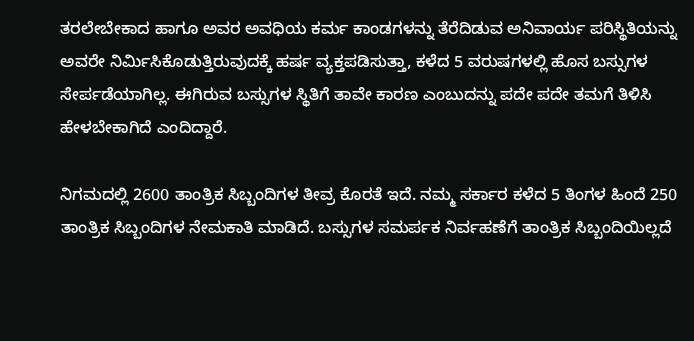ತರಲೇಬೇಕಾದ ಹಾಗೂ ಅವರ ಅವಧಿಯ ಕರ್ಮ ಕಾಂಡಗಳನ್ನು ತೆರೆದಿಡುವ ಅನಿವಾರ್ಯ ಪರಿಸ್ಥಿತಿಯನ್ನು ಅವರೇ ನಿರ್ಮಿಸಿಕೊಡುತ್ತಿರುವುದಕ್ಕೆ ಹರ್ಷ ವ್ಯಕ್ತಪಡಿಸುತ್ತಾ, ಕಳೆದ 5 ವರುಷಗಳಲ್ಲಿ ಹೊಸ ಬಸ್ಸುಗಳ ಸೇರ್ಪಡೆಯಾಗಿಲ್ಲ. ಈಗಿರುವ ಬಸ್ಸುಗಳ ಸ್ಥಿತಿಗೆ ತಾವೇ ಕಾರಣ ಎಂಬುದನ್ನು ಪದೇ ಪದೇ ತಮಗೆ ತಿಳಿಸಿ ಹೇಳಬೇಕಾಗಿದೆ ಎಂದಿದ್ದಾರೆ.

ನಿಗಮದಲ್ಲಿ 2600 ತಾಂತ್ರಿಕ ಸಿಬ್ಬಂದಿಗಳ ತೀವ್ರ ಕೊರತೆ ಇದೆ. ನಮ್ಮ ಸರ್ಕಾರ ಕಳೆದ 5 ತಿಂಗಳ ಹಿಂದೆ 250 ತಾಂತ್ರಿಕ ಸಿಬ್ಬಂದಿಗಳ ನೇಮಕಾತಿ ಮಾಡಿದೆ. ಬಸ್ಸುಗಳ ಸಮರ್ಪಕ ನಿರ್ವಹಣೆಗೆ ತಾಂತ್ರಿಕ ಸಿಬ್ಬಂದಿಯಿಲ್ಲದೆ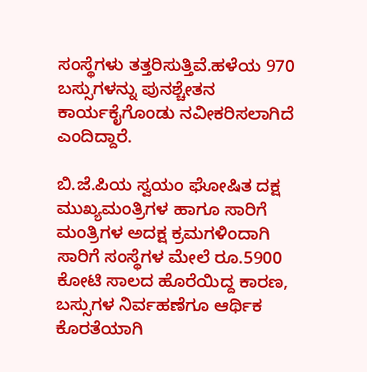ಸಂಸ್ಥೆಗಳು ತತ್ತರಿಸುತ್ತಿವೆ.ಹಳೆಯ 970 ಬಸ್ಸುಗಳನ್ನು ಪುನಶ್ಚೇತನ ಕಾರ್ಯಕೈಗೊಂಡು ನವೀಕರಿಸಲಾಗಿದೆ ಎಂದಿದ್ದಾರೆ.

ಬಿ.ಜೆ.ಪಿಯ ಸ್ವಯಂ ಘೋಷಿತ ದಕ್ಷ ಮುಖ್ಯಮಂತ್ರಿಗಳ ಹಾಗೂ ಸಾರಿಗೆ ಮಂತ್ರಿಗಳ ಅದಕ್ಷ ಕ್ರಮಗಳಿಂದಾಗಿ ಸಾರಿಗೆ ಸಂಸ್ಥೆಗಳ ಮೇಲೆ ರೂ.5900 ಕೋಟಿ ಸಾಲದ ಹೊರೆಯಿದ್ದ ಕಾರಣ, ಬಸ್ಸುಗಳ ನಿರ್ವಹಣೆಗೂ ಆರ್ಥಿಕ ಕೊರತೆಯಾಗಿ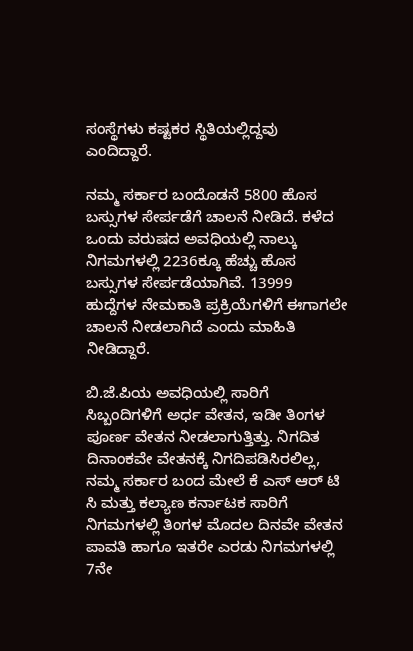ಸಂಸ್ಥೆಗಳು ಕಷ್ಟಕರ ಸ್ಥಿತಿಯಲ್ಲಿದ್ದವು ಎಂದಿದ್ದಾರೆ.

ನಮ್ಮ ಸರ್ಕಾರ ಬಂದೊಡನೆ 5800 ಹೊಸ ಬಸ್ಸುಗಳ ಸೇರ್ಪಡೆಗೆ ಚಾಲನೆ ನೀಡಿದೆ. ಕಳೆದ ಒಂದು ವರುಷದ ಅವಧಿಯಲ್ಲಿ ನಾಲ್ಕು ನಿಗಮಗಳಲ್ಲಿ 2236ಕ್ಕೂ ಹೆಚ್ಚು ಹೊಸ ಬಸ್ಸುಗಳ ಸೇರ್ಪಡೆಯಾಗಿವೆ. 13999 ಹುದ್ದೆಗಳ ನೇಮಕಾತಿ ಪ್ರಕ್ರಿಯೆಗಳಿಗೆ ಈಗಾಗಲೇ ಚಾಲನೆ ನೀಡಲಾಗಿದೆ ಎಂದು ಮಾಹಿತಿ ನೀಡಿದ್ದಾರೆ.

ಬಿ.ಜೆ.ಪಿಯ ಅವಧಿಯಲ್ಲಿ ಸಾರಿಗೆ ಸಿಬ್ಬಂದಿಗಳಿಗೆ ಅರ್ಧ ವೇತನ, ಇಡೀ ತಿಂಗಳ ಪೂರ್ಣ ವೇತನ ನೀಡಲಾಗುತ್ತಿತ್ತು. ನಿಗದಿತ ದಿನಾಂಕವೇ ವೇತನಕ್ಕೆ ನಿಗದಿಪಡಿಸಿರಲಿಲ್ಲ, ನಮ್ಮ ಸರ್ಕಾರ ಬಂದ ಮೇಲೆ ಕೆ ಎಸ್ ಆರ್ ಟಿ ಸಿ ಮತ್ತು ಕಲ್ಯಾಣ ಕರ್ನಾಟಕ ಸಾರಿಗೆ ನಿಗಮಗಳಲ್ಲಿ ತಿಂಗಳ ಮೊದಲ ದಿನವೇ ವೇತನ ಪಾವತಿ ಹಾಗೂ ಇತರೇ ಎರಡು ನಿಗಮಗಳಲ್ಲಿ 7ನೇ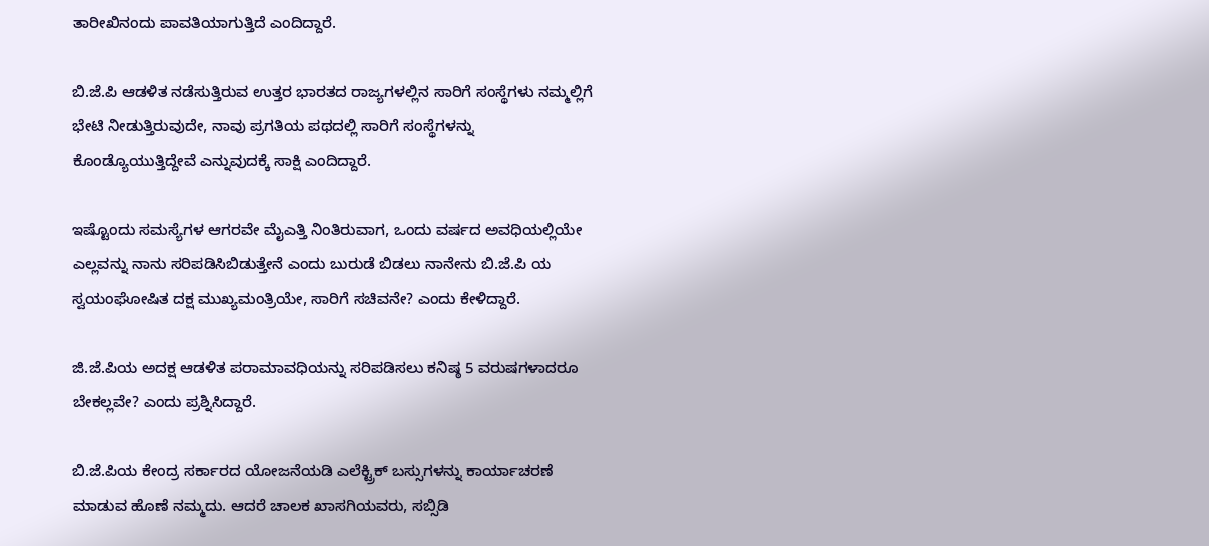ತಾರೀಖಿನಂದು ಪಾವತಿಯಾಗುತ್ತಿದೆ ಎಂದಿದ್ದಾರೆ.

ಬಿ.ಜೆ.ಪಿ ಆಡಳಿತ ನಡೆಸುತ್ತಿರುವ ಉತ್ತರ ಭಾರತದ ರಾಜ್ಯಗಳಲ್ಲಿನ ಸಾರಿಗೆ ಸಂಸ್ಥೆಗಳು ನಮ್ಮಲ್ಲಿಗೆ ಭೇಟಿ ನೀಡುತ್ತಿರುವುದೇ, ನಾವು ಪ್ರಗತಿಯ ಪಥದಲ್ಲಿ ಸಾರಿಗೆ ಸಂಸ್ಥೆಗಳನ್ನು ಕೊಂಡ್ಯೊಯುತ್ತಿದ್ದೇವೆ ಎನ್ನುವುದಕ್ಕೆ ಸಾಕ್ಷಿ ಎಂದಿದ್ದಾರೆ.

ಇಷ್ಟೊಂದು ಸಮಸ್ಯೆಗಳ ಆಗರವೇ ಮೈಎತ್ತಿ ನಿಂತಿರುವಾಗ, ಒಂದು ವರ್ಷದ ಅವಧಿಯಲ್ಲಿಯೇ ಎಲ್ಲವನ್ನು ನಾನು ಸರಿಪಡಿಸಿಬಿಡುತ್ತೇನೆ ಎಂದು ಬುರುಡೆ ಬಿಡಲು ನಾನೇನು ಬಿ.ಜೆ.ಪಿ ಯ ಸ್ವಯಂಘೋಷಿತ ದಕ್ಷ ಮುಖ್ಯಮಂತ್ರಿಯೇ, ಸಾರಿಗೆ ಸಚಿವನೇ? ಎಂದು ಕೇಳಿದ್ದಾರೆ.

ಜಿ.ಜೆ.ಪಿಯ ಅದಕ್ಷ ಆಡಳಿತ ಪರಾಮಾವಧಿಯನ್ನು ಸರಿಪಡಿಸಲು ಕನಿಷ್ಠ 5 ವರುಷಗಳಾದರೂ ಬೇಕಲ್ಲವೇ? ಎಂದು ಪ್ರಶ್ನಿಸಿದ್ದಾರೆ.

ಬಿ.ಜೆ.ಪಿಯ ಕೇಂದ್ರ ಸರ್ಕಾರದ ಯೋಜನೆಯಡಿ ಎಲೆಕ್ಟ್ರಿಕ್ ಬಸ್ಸುಗಳನ್ನು ಕಾರ್ಯಾಚರಣೆ ಮಾಡುವ ಹೊಣೆ ನಮ್ಮದು. ಆದರೆ ಚಾಲಕ ಖಾಸಗಿಯವರು, ಸಬ್ಸಿಡಿ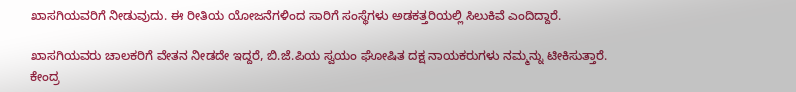ಖಾಸಗಿಯವರಿಗೆ ನೀಡುವುದು. ಈ ರೀತಿಯ ಯೋಜನೆಗಳಿಂದ ಸಾರಿಗೆ ಸಂಸ್ಥೆಗಳು ಅಡಕತ್ತರಿಯಲ್ಲಿ ಸಿಲುಕಿವೆ ಎಂದಿದ್ದಾರೆ.

ಖಾಸಗಿಯವರು ಚಾಲಕರಿಗೆ ವೇತನ ನೀಡದೇ ಇದ್ದರೆ, ಬಿ.ಜೆ.ಪಿಯ ಸ್ವಯಂ ಘೋಷಿತ ದಕ್ಷ ನಾಯಕರುಗಳು ನಮ್ಮನ್ನು ಟೀಕಿಸುತ್ತಾರೆ. ಕೇಂದ್ರ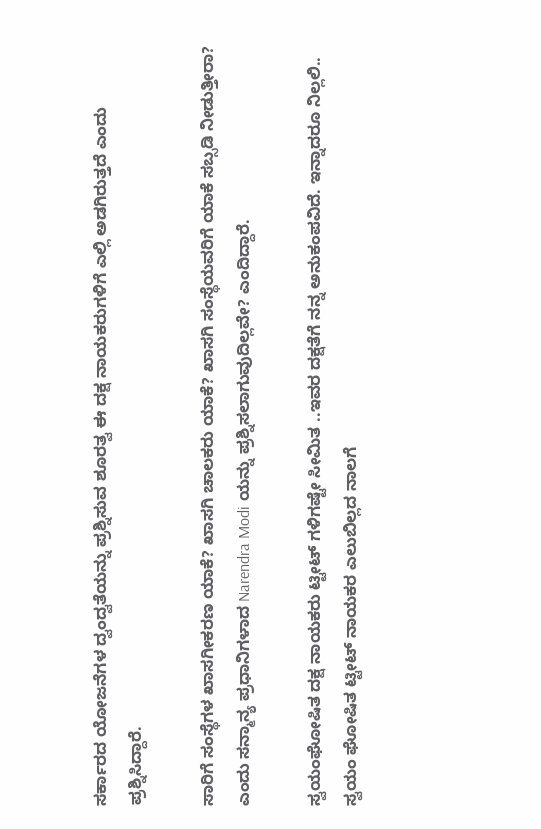ಸರ್ಕಾರದ ಯೋಜನೆಗಳ ದ್ವಂದ್ವತೆಯನ್ನು ಪ್ರಶ್ನಿಸುವ ಶೂರತ್ವ ಈ ದಕ್ಷ ನಾಯಕರುಗಳಿಗೆ ಎಲ್ಲಿ ಅಡಗಿರುತ್ತದೆ ಎಂದು ಪ್ರಶ್ನಿಸಿದ್ದಾರೆ.

ಸಾರಿಗೆ ಸಂಸ್ಥೆಗಳ ಖಾಸಗೀಕರಣ ಯಾಕೆ? ಖಾಸಗಿ ಚಾಲಕರು ಯಾಕೆ? ಖಾಸಗಿ ಸಂಸ್ಥೆಯವರಿಗೆ ಯಾಕೆ ಸಬ್ಸಡಿ ನೀಡುತ್ತೀರಾ? ಎಂದು ಸನ್ಮಾನ್ಯ ಪ್ರಧಾನಿಗಳಾದ Narendra Modi ಯನ್ನು ಪ್ರಶ್ನಿಸಲಾಗುವುದಿಲ್ಲವೇ? ಎಂದಿದ್ದಾರೆ.

ಸ್ವಯಂಘೋಷಿತ ದಕ್ಷ ನಾಯಕರು ಟ್ಟೀಟ್ ಗಳಿಗಷ್ಟೇ ಸೀಮಿತ ..ಇವರ ದಕ್ಷತೆಗೆ ನನ್ನ ಅನುಕಂಪವಿದೆ. ಇನ್ನಾದರೂ ನಿಲ್ಲಲಿ.. ಸ್ವಯಂ ಘೋಷಿತ ಟ್ಟೀಟ್ ನಾಯಕರ ಎಲುಬಿಲ್ಲದ ನಾಲಗೆ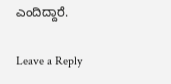ಎಂದಿದ್ದಾರೆ.

Leave a Reply